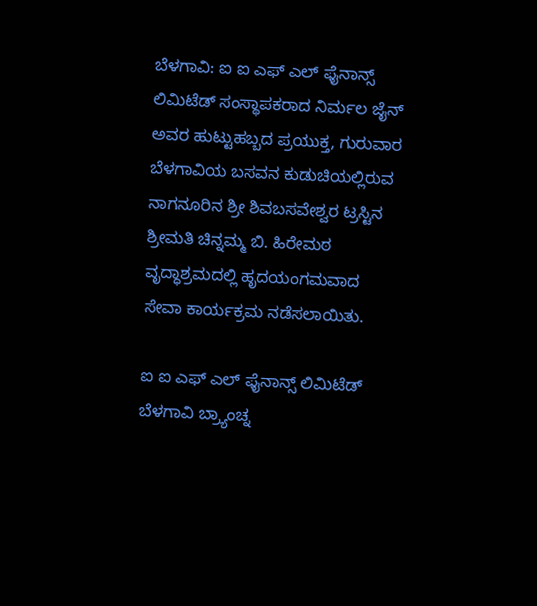ಬೆಳಗಾವಿ: ಐ ಐ ಎಫ್ ಎಲ್ ಫೈನಾನ್ಸ್ ಲಿಮಿಟೆಡ್ ಸಂಸ್ಥಾಪಕರಾದ ನಿರ್ಮಲ ಜೈನ್ ಅವರ ಹುಟ್ಟುಹಬ್ಬದ ಪ್ರಯುಕ್ತ, ಗುರುವಾರ ಬೆಳಗಾವಿಯ ಬಸವನ ಕುಡುಚಿಯಲ್ಲಿರುವ ನಾಗನೂರಿನ ಶ್ರೀ ಶಿವಬಸವೇಶ್ವರ ಟ್ರಸ್ಟಿನ ಶ್ರೀಮತಿ ಚಿನ್ನಮ್ಮ ಬಿ. ಹಿರೇಮಠ ವೃದ್ಧಾಶ್ರಮದಲ್ಲಿ ಹೃದಯಂಗಮವಾದ ಸೇವಾ ಕಾರ್ಯಕ್ರಮ ನಡೆಸಲಾಯಿತು.

ಐ ಐ ಎಫ್ ಎಲ್ ಫೈನಾನ್ಸ್ ಲಿಮಿಟೆಡ್ ಬೆಳಗಾವಿ ಬ್ರ್ಯಾಂಚ್ನ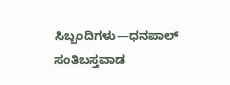ಸಿಬ್ಬಂದಿಗಳು—ಧನಪಾಲ್ ಸಂತಿಬಸ್ತವಾಡ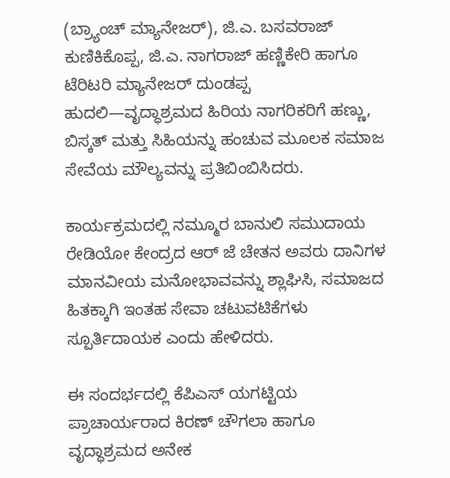(ಬ್ರ್ಯಾಂಚ್ ಮ್ಯಾನೇಜರ್), ಜಿ.ಎ. ಬಸವರಾಜ್ ಕುಣಿಕಿಕೊಪ್ಪ, ಜಿ.ಎ. ನಾಗರಾಜ್ ಹಣ್ಣಿಕೇರಿ ಹಾಗೂ ಟೆರಿಟರಿ ಮ್ಯಾನೇಜರ್ ದುಂಡಪ್ಪ ಹುದಲಿ—ವೃದ್ಧಾಶ್ರಮದ ಹಿರಿಯ ನಾಗರಿಕರಿಗೆ ಹಣ್ಣು, ಬಿಸ್ಕತ್ ಮತ್ತು ಸಿಹಿಯನ್ನು ಹಂಚುವ ಮೂಲಕ ಸಮಾಜ ಸೇವೆಯ ಮೌಲ್ಯವನ್ನು ಪ್ರತಿಬಿಂಬಿಸಿದರು.

ಕಾರ್ಯಕ್ರಮದಲ್ಲಿ ನಮ್ಮೂರ ಬಾನುಲಿ ಸಮುದಾಯ ರೇಡಿಯೋ ಕೇಂದ್ರದ ಆರ್ ಜೆ ಚೇತನ ಅವರು ದಾನಿಗಳ ಮಾನವೀಯ ಮನೋಭಾವವನ್ನು ಶ್ಲಾಘಿಸಿ, ಸಮಾಜದ ಹಿತಕ್ಕಾಗಿ ಇಂತಹ ಸೇವಾ ಚಟುವಟಿಕೆಗಳು ಸ್ಪೂರ್ತಿದಾಯಕ ಎಂದು ಹೇಳಿದರು.

ಈ ಸಂದರ್ಭದಲ್ಲಿ ಕೆಪಿಎಸ್ ಯಗಟ್ಟಿಯ ಪ್ರಾಚಾರ್ಯರಾದ ಕಿರಣ್ ಚೌಗಲಾ ಹಾಗೂ ವೃದ್ಧಾಶ್ರಮದ ಅನೇಕ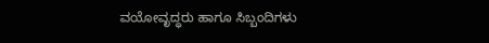ವಯೋವೃದ್ಧರು ಹಾಗೂ ಸಿಬ್ಬಂದಿಗಳು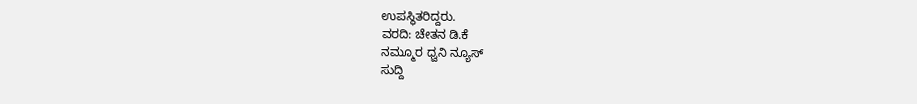ಉಪಸ್ಥಿತರಿದ್ದರು.
ವರದಿ: ಚೇತನ ಡಿ.ಕೆ
ನಮ್ಮೂರ ಧ್ವನಿ ನ್ಯೂಸ್
ಸುದ್ದಿ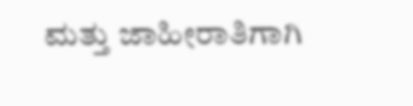ಮತ್ತು ಜಾಹೀರಾತಿಗಾಗಿ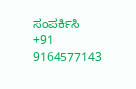ಸಂಪರ್ಕಿಸಿ
+91 9164577143